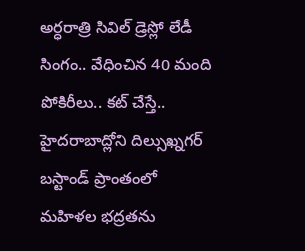అర్ధరాత్రి సివిల్ డ్రెస్లో లేడీ సింగం.. వేధించిన 40 మంది పోకిరీలు.. కట్ చేస్తే..
హైదరాబాద్లోని దిల్సుఖ్నగర్ బస్టాండ్ ప్రాంతంలో మహిళల భద్రతను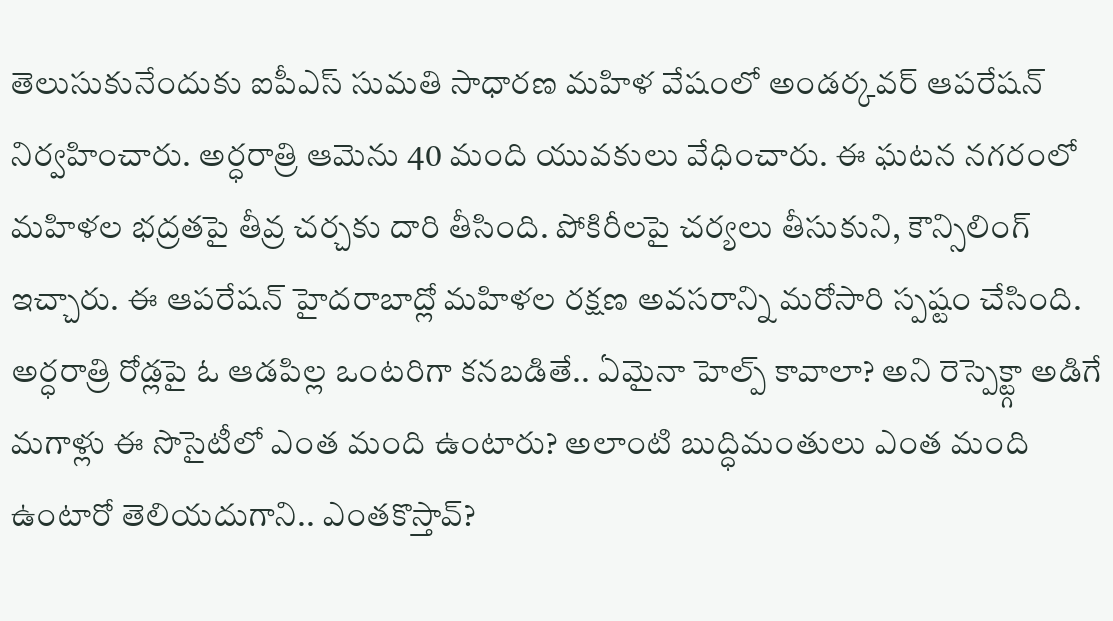తెలుసుకునేందుకు ఐపీఎస్ సుమతి సాధారణ మహిళ వేషంలో అండర్కవర్ ఆపరేషన్ నిర్వహించారు. అర్ధరాత్రి ఆమెను 40 మంది యువకులు వేధించారు. ఈ ఘటన నగరంలో మహిళల భద్రతపై తీవ్ర చర్చకు దారి తీసింది. పోకిరీలపై చర్యలు తీసుకుని, కౌన్సిలింగ్ ఇచ్చారు. ఈ ఆపరేషన్ హైదరాబాద్లో మహిళల రక్షణ అవసరాన్ని మరోసారి స్పష్టం చేసింది.
అర్ధరాత్రి రోడ్లపై ఓ ఆడపిల్ల ఒంటరిగా కనబడితే.. ఏమైనా హెల్ప్ కావాలా? అని రెస్పెక్ట్గా అడిగే మగాళ్లు ఈ సొసైటీలో ఎంత మంది ఉంటారు? అలాంటి బుద్ధిమంతులు ఎంత మంది ఉంటారో తెలియదుగాని.. ఎంతకొస్తావ్?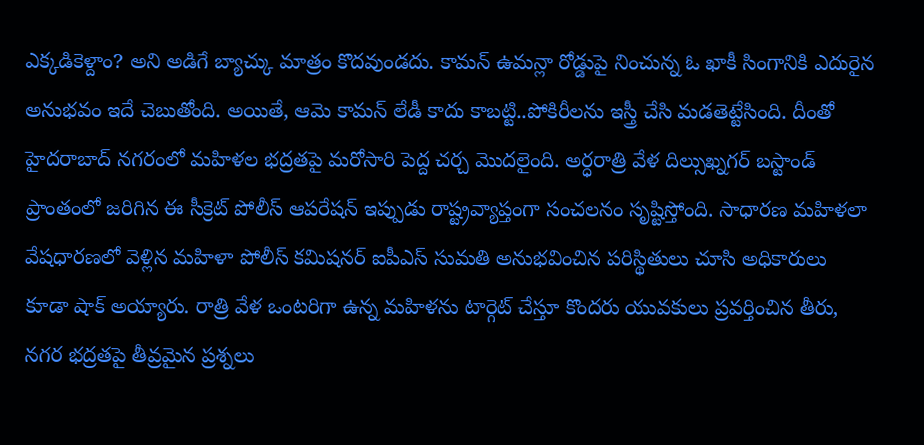ఎక్కడికెళ్దాం? అని అడిగే బ్యాచ్కు మాత్రం కొదవుండదు. కామన్ ఉమన్లా రోడ్డుపై నించున్న ఓ ఖాకీ సింగానికి ఎదురైన అనుభవం ఇదే చెబుతోంది. అయితే, ఆమె కామన్ లేడీ కాదు కాబట్టి..పోకిరీలను ఇస్త్రీ చేసి మడతెట్టేసింది. దీంతో హైదరాబాద్ నగరంలో మహిళల భద్రతపై మరోసారి పెద్ద చర్చ మొదలైంది. అర్ధరాత్రి వేళ దిల్సుఖ్నగర్ బస్టాండ్ ప్రాంతంలో జరిగిన ఈ సీక్రెట్ పోలీస్ ఆపరేషన్ ఇప్పుడు రాష్ట్రవ్యాప్తంగా సంచలనం సృష్టిస్తోంది. సాధారణ మహిళలా వేషధారణలో వెళ్లిన మహిళా పోలీస్ కమిషనర్ ఐపీఎస్ సుమతి అనుభవించిన పరిస్థితులు చూసి అధికారులు కూడా షాక్ అయ్యారు. రాత్రి వేళ ఒంటరిగా ఉన్న మహిళను టార్గెట్ చేస్తూ కొందరు యువకులు ప్రవర్తించిన తీరు, నగర భద్రతపై తీవ్రమైన ప్రశ్నలు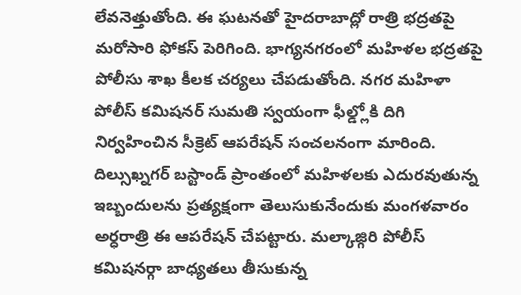లేవనెత్తుతోంది. ఈ ఘటనతో హైదరాబాద్లో రాత్రి భద్రతపై మరోసారి ఫోకస్ పెరిగింది. భాగ్యనగరంలో మహిళల భద్రతపై పోలీసు శాఖ కీలక చర్యలు చేపడుతోంది. నగర మహిళా పోలీస్ కమిషనర్ సుమతి స్వయంగా ఫీల్డ్లోకి దిగి నిర్వహించిన సీక్రెట్ ఆపరేషన్ సంచలనంగా మారింది. దిల్సుఖ్నగర్ బస్టాండ్ ప్రాంతంలో మహిళలకు ఎదురవుతున్న ఇబ్బందులను ప్రత్యక్షంగా తెలుసుకునేందుకు మంగళవారం అర్ధరాత్రి ఈ ఆపరేషన్ చేపట్టారు. మల్కాజ్గిరి పోలీస్ కమిషనర్గా బాధ్యతలు తీసుకున్న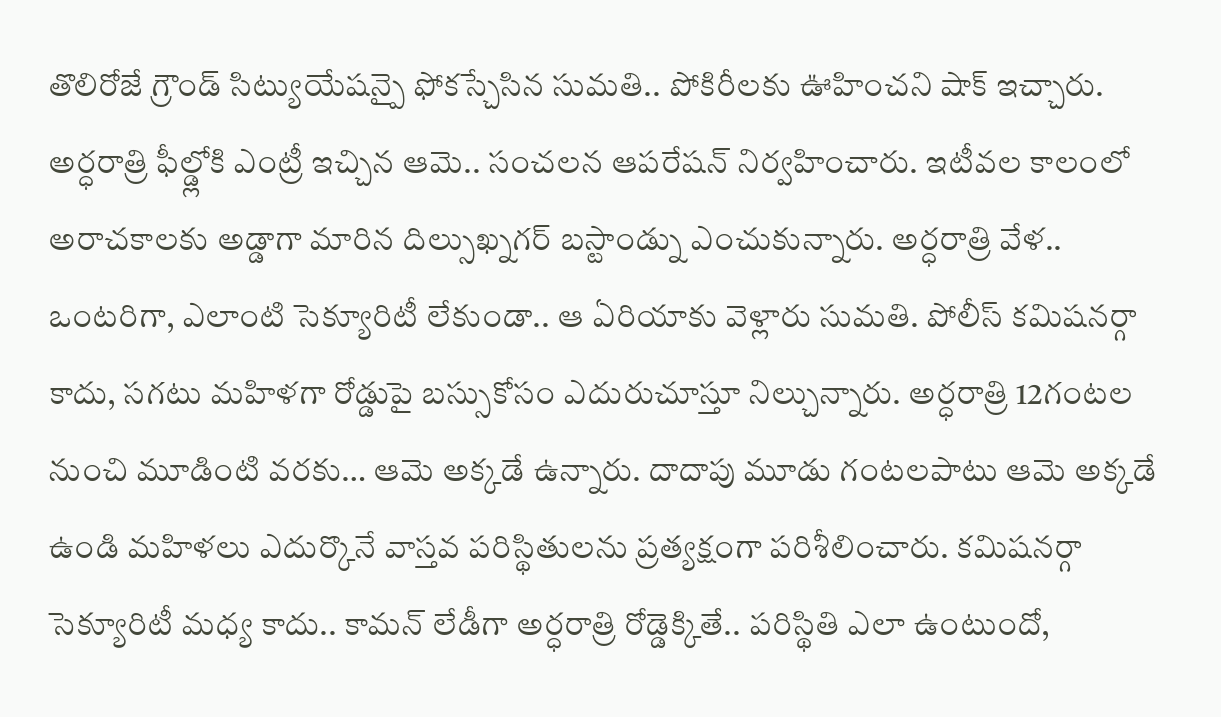తొలిరోజే గ్రౌండ్ సిట్యుయేషన్పై ఫోకస్చేసిన సుమతి.. పోకిరీలకు ఊహించని షాక్ ఇచ్చారు. అర్ధరాత్రి ఫీల్డ్లోకి ఎంట్రీ ఇచ్చిన ఆమె.. సంచలన ఆపరేషన్ నిర్వహించారు. ఇటీవల కాలంలో అరాచకాలకు అడ్డాగా మారిన దిల్సుఖ్నగర్ బస్టాండ్ను ఎంచుకున్నారు. అర్ధరాత్రి వేళ.. ఒంటరిగా, ఎలాంటి సెక్యూరిటీ లేకుండా.. ఆ ఏరియాకు వెళ్లారు సుమతి. పోలీస్ కమిషనర్గా కాదు, సగటు మహిళగా రోడ్డుపై బస్సుకోసం ఎదురుచూస్తూ నిల్చున్నారు. అర్ధరాత్రి 12గంటల నుంచి మూడింటి వరకు… ఆమె అక్కడే ఉన్నారు. దాదాపు మూడు గంటలపాటు ఆమె అక్కడే ఉండి మహిళలు ఎదుర్కొనే వాస్తవ పరిస్థితులను ప్రత్యక్షంగా పరిశీలించారు. కమిషనర్గా సెక్యూరిటీ మధ్య కాదు.. కామన్ లేడీగా అర్ధరాత్రి రోడ్డెక్కితే.. పరిస్థితి ఎలా ఉంటుందో,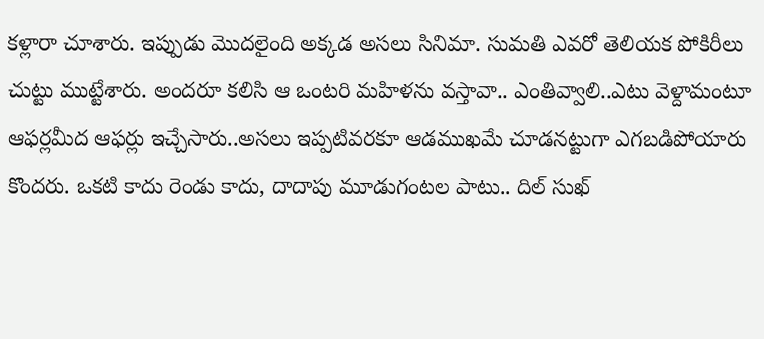కళ్లారా చూశారు. ఇప్పుడు మొదలైంది అక్కడ అసలు సినిమా. సుమతి ఎవరో తెలియక పోకిరీలు చుట్టు ముట్టేశారు. అందరూ కలిసి ఆ ఒంటరి మహిళను వస్తావా.. ఎంతివ్వాలి..ఎటు వెళ్దామంటూ ఆఫర్లమీద ఆఫర్లు ఇచ్చేసారు..అసలు ఇప్పటివరకూ ఆడముఖమే చూడనట్టుగా ఎగబడిపోయారు కొందరు. ఒకటి కాదు రెండు కాదు, దాదాపు మూడుగంటల పాటు.. దిల్ సుఖ్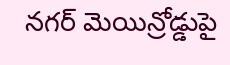నగర్ మెయిన్రోడ్డుపై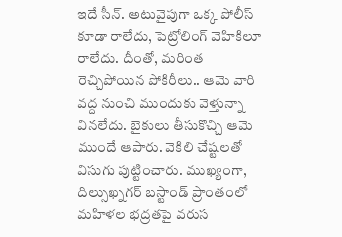ఇదే సీన్. అటువైపుగా ఒక్క పోలీస్ కూడా రాలేదు, పెట్రోలింగ్ వెహికిలూ రాలేదు. దీంతో, మరింత రెచ్చిపోయిన పోకిరీలు.. ఆమె వారి వద్ద నుంచి ముందుకు వెళ్తున్నా వినలేదు. బైకులు తీసుకొచ్చి ఆమె ముందే ఆపారు. వెకిలి చేష్టలతో విసుగు పుట్టించారు. ముఖ్యంగా, దిల్సుఖ్నగర్ బస్టాండ్ ప్రాంతంలో మహిళల భద్రతపై వరుస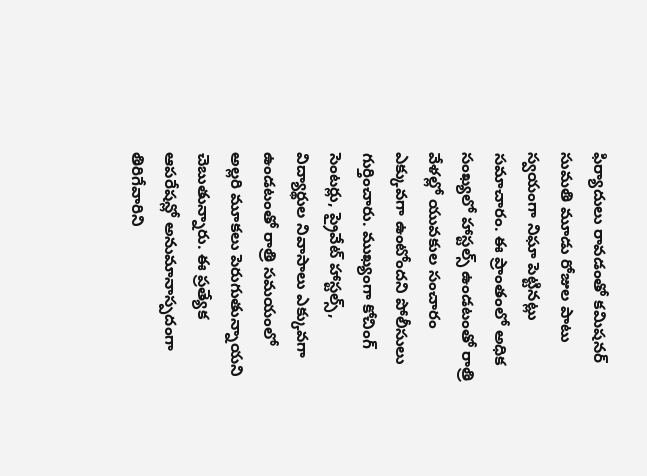ఫిర్యాదులు రావడంతో కమిషనర్ సుమతి మూడు రోజుల పాటు స్వయంగా నిఘా పెట్టినట్లు సమాచారం. ఈ ప్రాంతంలో అధిక సంఖ్యలో హాస్టల్స్ ఉండటంతో రాత్రి వేళల్లో యువకుల సంచారం ఎక్కువగా ఉంటోందని పోలీసులు గుర్తించారు. ముఖ్యంగా కోచింగ్ సెంటర్లు, ప్రైవేట్ హాస్టల్స్, విద్యార్థుల నివాసాలు ఎక్కువగా ఉండటంతో రాత్రి సమయంలో అల్లరి మూకలు పెరుగుతున్నాయని చెబుతున్నారు. ఈ ప్రత్యేక ఆపరేషన్లో అనుమానాస్పదంగా తిరిగేవారిని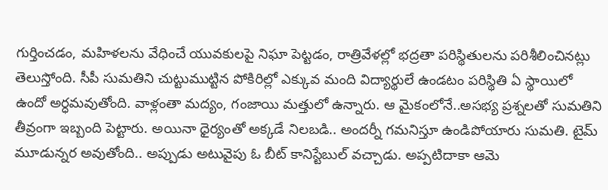గుర్తించడం, మహిళలను వేధించే యువకులపై నిఘా పెట్టడం, రాత్రివేళల్లో భద్రతా పరిస్థితులను పరిశీలించినట్లు తెలుస్తోంది. సీపీ సుమతిని చుట్టుముట్టిన పోకిరిల్లో ఎక్కువ మంది విద్యార్థులే ఉండటం పరిస్థితి ఏ స్థాయిలో ఉందో అర్ధమవుతోంది. వాళ్లంతా మద్యం, గంజాయి మత్తులో ఉన్నారు. ఆ మైకంలోనే..అసభ్య ప్రశ్నలతో సుమతిని తీవ్రంగా ఇబ్బంది పెట్టారు. అయినా ధైర్యంతో అక్కడే నిలబడి.. అందర్నీ గమనిస్తూ ఉండిపోయారు సుమతి. టైమ్ మూడున్నర అవుతోంది.. అప్పుడు అటువైపు ఓ బీట్ కానిస్టేబుల్ వచ్చాడు. అప్పటిదాకా ఆమె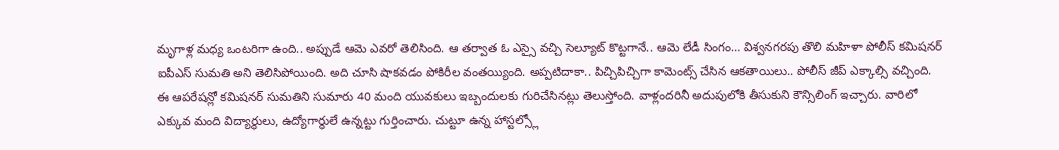మృగాళ్ల మధ్య ఒంటరిగా ఉంది.. అప్పుడే ఆమె ఎవరో తెలిసింది. ఆ తర్వాత ఓ ఎస్సై వచ్చి సెల్యూట్ కొట్టగానే.. ఆమె లేడీ సింగం… విశ్వనగరపు తొలి మహిళా పోలీస్ కమిషనర్ ఐపీఎస్ సుమతి అని తెలిసిపోయింది. అది చూసి షాకవడం పోకిరీల వంతయ్యింది. అప్పటిదాకా.. పిచ్చిపిచ్చిగా కామెంట్స్ చేసిన ఆకతాయిలు.. పోలీస్ జీప్ ఎక్కాల్సి వచ్చింది. ఈ ఆపరేషన్లో కమిషనర్ సుమతిని సుమారు 40 మంది యువకులు ఇబ్బందులకు గురిచేసినట్లు తెలుస్తోంది. వాళ్లందరినీ అదుపులోకి తీసుకుని కౌన్సిలింగ్ ఇచ్చారు. వారిలో ఎక్కువ మంది విద్యార్థులు, ఉద్యోగార్థులే ఉన్నట్టు గుర్తించారు. చుట్టూ ఉన్న హాస్టల్స్లో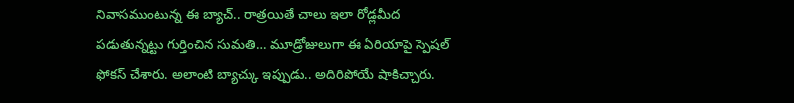నివాసముంటున్న ఈ బ్యాచ్.. రాత్రయితే చాలు ఇలా రోడ్లమీద పడుతున్నట్టు గుర్తించిన సుమతి… మూడ్రోజులుగా ఈ ఏరియాపై స్పెషల్ ఫోకస్ చేశారు. అలాంటి బ్యాచ్కు ఇప్పుడు.. అదిరిపోయే షాకిచ్చారు.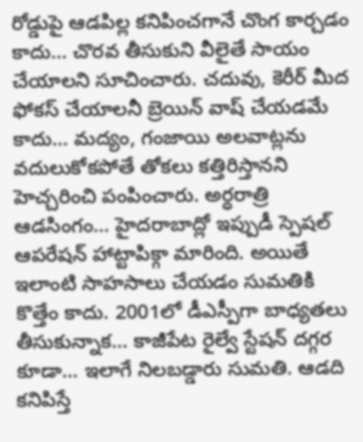రోడ్డుపై ఆడపిల్ల కనిపించగానే చొంగ కార్చడం కాదు… చొరవ తీసుకుని వీలైతే సాయం చేయాలని సూచించారు. చదువు, కెరీర్ మీద ఫోకస్ చేయాలనీ బ్రెయిన్ వాష్ చేయడమే కాదు… మద్యం, గంజాయి అలవాట్లను వదులుకోకపోతే తోకలు కత్తిరిస్తానని హెచ్చరించి పంపించారు. అర్ధరాత్రి ఆడసింగం… హైదరాబాద్లో ఇప్పుడీ స్పెషల్ ఆపరేషన్ హాట్టాపిక్గా మారింది. అయితే ఇలాంటి సాహసాలు చేయడం సుమతికి కొత్తేం కాదు. 2001లో డీఎస్పీగా బాధ్యతలు తీసుకున్నాక… కాజీపేట రైల్వే స్టేషన్ దగ్గర కూడా… ఇలాగే నిలబడ్డారు సుమతి. ఆడది కనిపిస్తే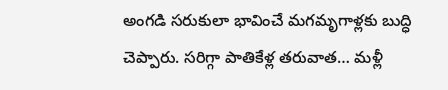అంగడి సరుకులా భావించే మగమృగాళ్లకు బుద్ధి చెప్పారు. సరిగ్గా పాతికేళ్ల తరువాత… మళ్లీ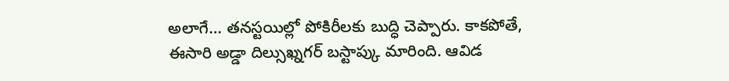అలాగే… తనస్టయిల్లో పోకిరీలకు బుద్ధి చెప్పారు. కాకపోతే, ఈసారి అడ్డా దిల్సుఖ్నగర్ బస్టాప్కు మారింది. ఆవిడ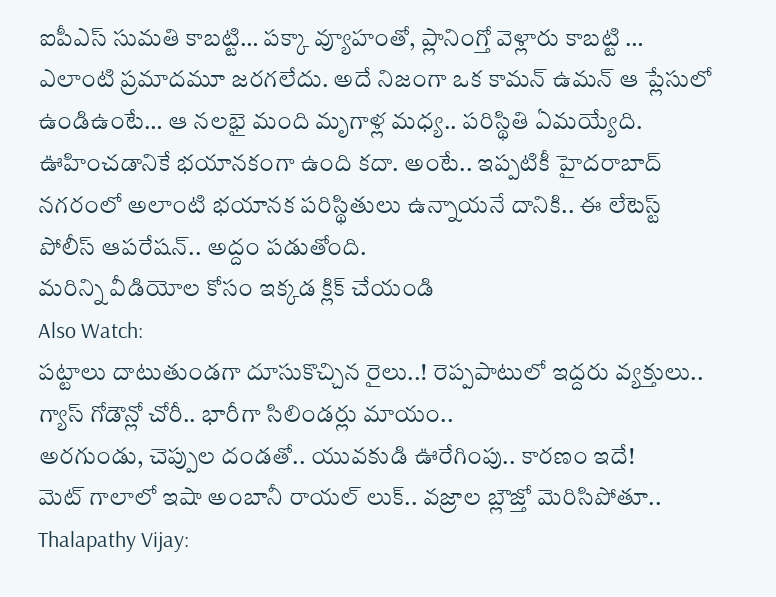ఐపీఎస్ సుమతి కాబట్టి… పక్కా వ్యూహంతో, ప్లానింగ్తో వెళ్లారు కాబట్టి … ఎలాంటి ప్రమాదమూ జరగలేదు. అదే నిజంగా ఒక కామన్ ఉమన్ ఆ ప్లేసులో ఉండిఉంటే… ఆ నలభై మంది మృగాళ్ల మధ్య.. పరిస్థితి ఏమయ్యేది. ఊహించడానికే భయానకంగా ఉంది కదా. అంటే.. ఇప్పటికీ హైదరాబాద్ నగరంలో అలాంటి భయానక పరిస్థితులు ఉన్నాయనే దానికి.. ఈ లేటెస్ట్ పోలీస్ ఆపరేషన్.. అద్దం పడుతోంది.
మరిన్ని వీడియోల కోసం ఇక్కడ క్లిక్ చేయండి
Also Watch:
పట్టాలు దాటుతుండగా దూసుకొచ్చిన రైలు..! రెప్పపాటులో ఇద్దరు వ్యక్తులు..
గ్యాస్ గోడౌన్లో చోరీ.. భారీగా సిలిండర్లు మాయం..
అరగుండు, చెప్పుల దండతో.. యువకుడి ఊరేగింపు.. కారణం ఇదే!
మెట్ గాలాలో ఇషా అంబానీ రాయల్ లుక్.. వజ్రాల బ్లౌజ్తో మెరిసిపోతూ..
Thalapathy Vijay: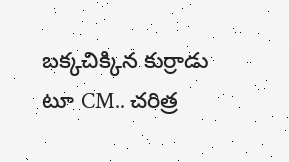బక్కచిక్కిన కుర్రాడు టూ CM.. చరిత్ర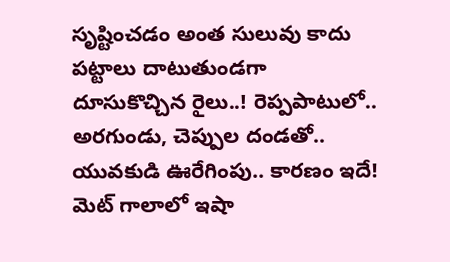సృష్టించడం అంత సులువు కాదు
పట్టాలు దాటుతుండగా దూసుకొచ్చిన రైలు..! రెప్పపాటులో..
అరగుండు, చెప్పుల దండతో.. యువకుడి ఊరేగింపు.. కారణం ఇదే!
మెట్ గాలాలో ఇషా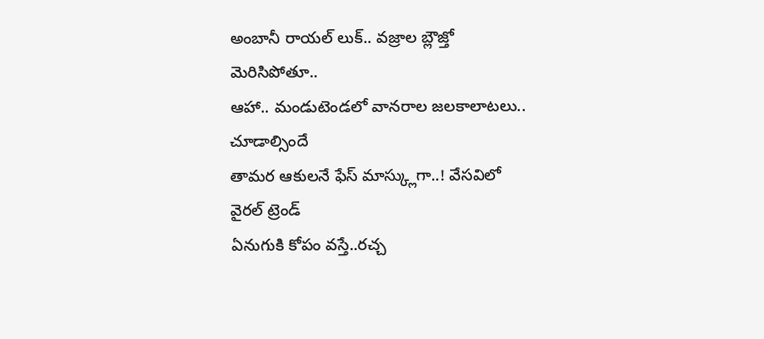అంబానీ రాయల్ లుక్.. వజ్రాల బ్లౌజ్తో మెరిసిపోతూ..
ఆహా.. మండుటెండలో వానరాల జలకాలాటలు.. చూడాల్సిందే
తామర ఆకులనే ఫేస్ మాస్క్లుగా..! వేసవిలో వైరల్ ట్రెండ్
ఏనుగుకి కోపం వస్తే..రచ్చ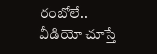రంబోలే.. వీడియో చూస్తే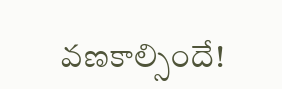వణకాల్సిందే!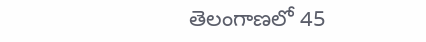తెలంగాణలో 45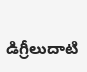డిగ్రీలుదాటి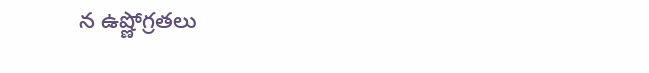న ఉష్ణోగ్రతలు